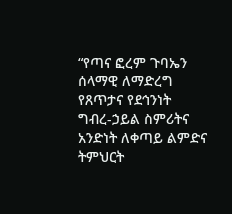“የጣና ፎረም ጉባኤን ሰላማዊ ለማድረግ የጸጥታና የደኅንነት ግብረ-ኃይል ስምሪትና አንድነት ለቀጣይ ልምድና ትምህርት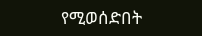የሚወሰድበት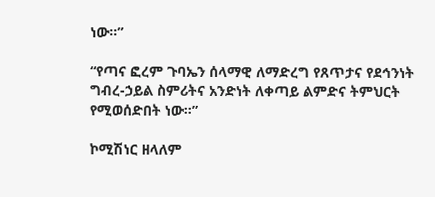ነው።”

“የጣና ፎረም ጉባኤን ሰላማዊ ለማድረግ የጸጥታና የደኅንነት ግብረ-ኃይል ስምሪትና አንድነት ለቀጣይ ልምድና ትምህርት የሚወሰድበት ነው።”

ኮሚሽነር ዘላለም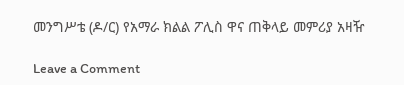መንግሥቴ (ዶ/ር) የአማራ ክልል ፖሊስ ዋና ጠቅላይ መምሪያ አዛዥ

Leave a Comment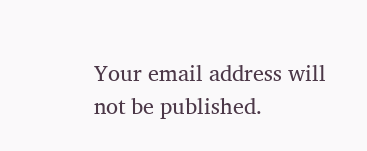Your email address will not be published.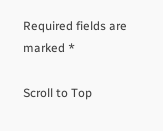Required fields are marked *

Scroll to Top